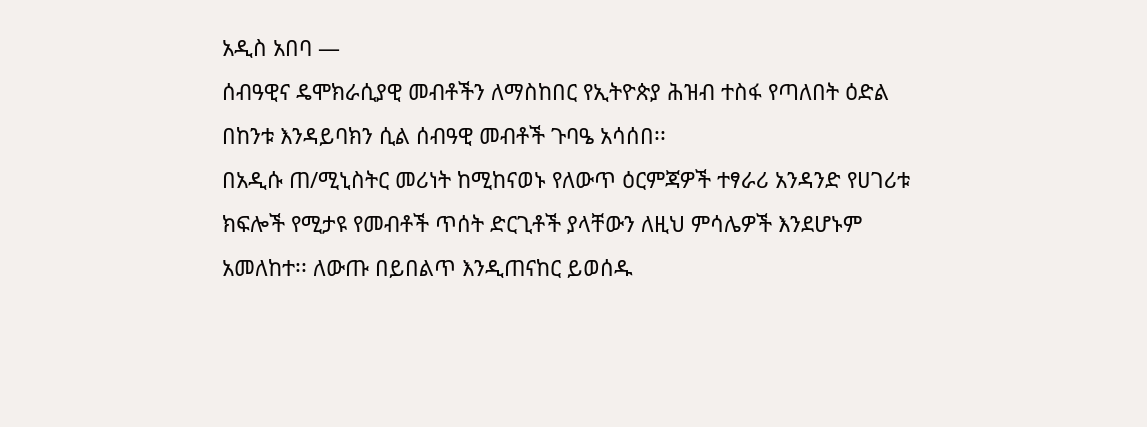አዲስ አበባ —
ሰብዓዊና ዴሞክራሲያዊ መብቶችን ለማስከበር የኢትዮጵያ ሕዝብ ተስፋ የጣለበት ዕድል በከንቱ እንዳይባክን ሲል ሰብዓዊ መብቶች ጉባዔ አሳሰበ፡፡
በአዲሱ ጠ/ሚኒስትር መሪነት ከሚከናወኑ የለውጥ ዕርምጃዎች ተፃራሪ አንዳንድ የሀገሪቱ ክፍሎች የሚታዩ የመብቶች ጥሰት ድርጊቶች ያላቸውን ለዚህ ምሳሌዎች እንደሆኑም አመለከተ፡፡ ለውጡ በይበልጥ እንዲጠናከር ይወሰዱ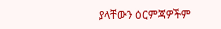ያላቸውን ዕርምጃዎችም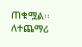ጠቁሟል፡፡
ለተጨማሪ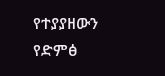የተያያዘውን የድምፅ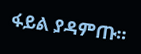ፋይል ያዳምጡ።